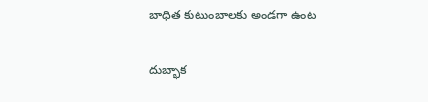బాధిత కుటుంబాలకు అండగా ఉంట

దుబ్భాక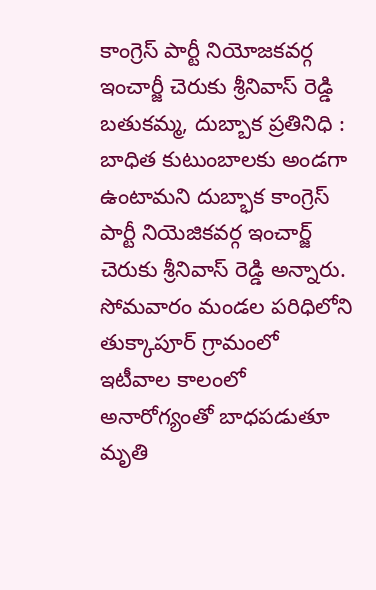కాంగ్రెస్ పార్టీ నియోజకవర్గ ఇంచార్జీ చెరుకు శ్రీనివాస్ రెడ్డి బతుకమ్మ, దుబ్బాక ప్రతినిధి : బాధిత కుటుంబాలకు అండగా ఉంటామని దుబ్భాక కాంగ్రెస్ పార్టీ నియెజికవర్గ ఇంచార్జ్ చెరుకు శ్రీనివాస్ రెడ్డి అన్నారు. సోమవారం మండల పరిధిలోని తుక్కాపూర్ గ్రామంలో ఇటీవాల కాలంలో అనారోగ్యంతో బాధపడుతూ మృతి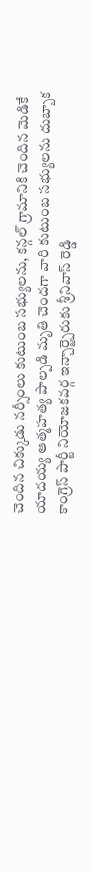చెందిన చిక్కుడు నర్సీంలు కుటుంబ సభ్యులను, కన్గల్ గ్రామానికి చెందిన మెడికే యాదయ్య ఆత్మహత్య పాల్పడి మృతి చెందగా వారి కుటుంబ సభ్యులను దుబ్బాక కాంగ్రెస్ పార్టీ నియోజకవర్గ ఇన్చార్జ్చెరుకు శ్రీనివాస్ రెడ్డి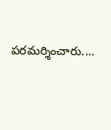పరమర్శించారు....